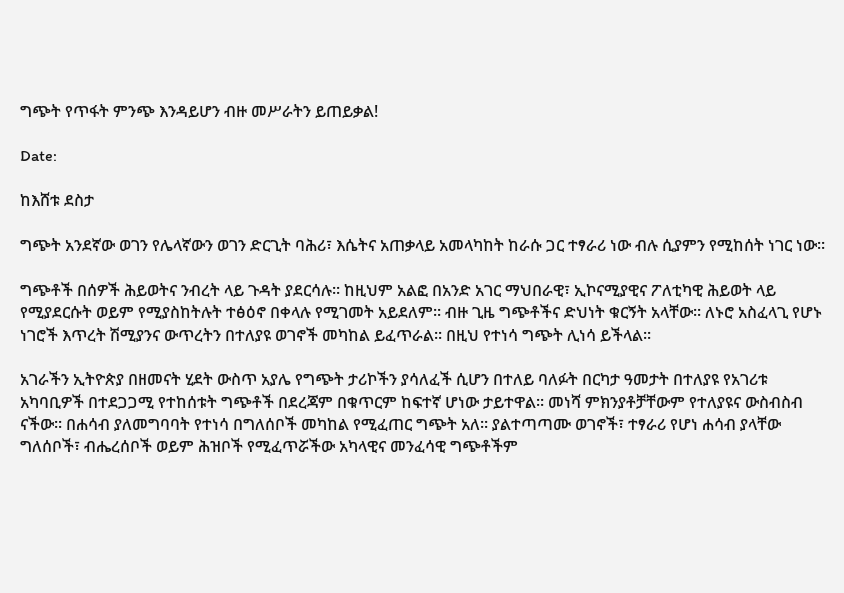ግጭት የጥፋት ምንጭ እንዳይሆን ብዙ መሥራትን ይጠይቃል!

Date:

ከእሸቱ ደስታ

ግጭት አንደኛው ወገን የሌላኛውን ወገን ድርጊት ባሕሪ፣ እሴትና አጠቃላይ አመላካከት ከራሱ ጋር ተፃራሪ ነው ብሉ ሲያምን የሚከሰት ነገር ነው፡፡

ግጭቶች በሰዎች ሕይወትና ንብረት ላይ ጉዳት ያደርሳሉ፡፡ ከዚህም አልፎ በአንድ አገር ማህበራዊ፣ ኢኮናሚያዊና ፖለቲካዊ ሕይወት ላይ የሚያደርሱት ወይም የሚያስከትሉት ተፅዕኖ በቀላሉ የሚገመት አይደለም፡፡ ብዙ ጊዜ ግጭቶችና ድህነት ቁርኝት አላቸው፡፡ ለኑሮ አስፈላጊ የሆኑ ነገሮች እጥረት ሽሚያንና ውጥረትን በተለያዩ ወገኖች መካከል ይፈጥራል፡፡ በዚህ የተነሳ ግጭት ሊነሳ ይችላል፡፡

አገራችን ኢትዮጵያ በዘመናት ሂደት ውስጥ አያሌ የግጭት ታሪኮችን ያሳለፈች ሲሆን በተለይ ባለፉት በርካታ ዓመታት በተለያዩ የአገሪቱ አካባቢዎች በተደጋጋሚ የተከሰቱት ግጭቶች በደረጃም በቁጥርም ከፍተኛ ሆነው ታይተዋል፡፡ መነሻ ምክንያቶቻቸውም የተለያዩና ውስብስብ ናችው፡፡ በሐሳብ ያለመግባባት የተነሳ በግለሰቦች መካከል የሚፈጠር ግጭት አለ፡፡ ያልተጣጣሙ ወገኖች፣ ተፃራሪ የሆነ ሐሳብ ያላቸው ግለሰቦች፣ ብሔረሰቦች ወይም ሕዝቦች የሚፈጥሯችው አካላዊና መንፈሳዊ ግጭቶችም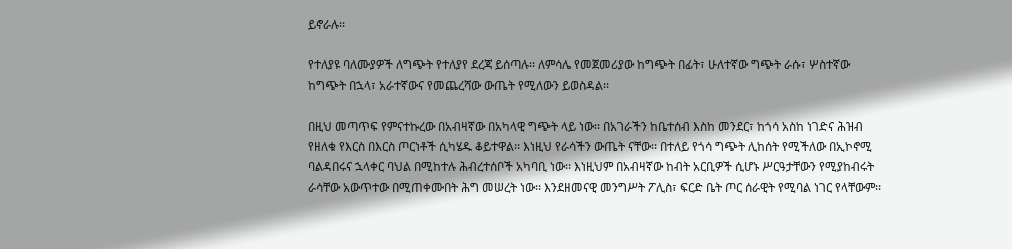ይኖራሉ፡፡

የተለያዩ ባለሙያዎች ለግጭት የተለያየ ደረጃ ይሰጣሉ፡፡ ለምሳሌ የመጀመሪያው ከግጭት በፊት፣ ሁለተኛው ግጭት ራሱ፣ ሦስተኛው ከግጭት በኋላ፣ አራተኛውና የመጨረሻው ውጤት የሚለውን ይወስዳል፡፡

በዚህ መጣጥፍ የምናተኩረው በአብዛኛው በአካላዊ ግጭት ላይ ነው፡፡ በአገራችን ከቤተሰብ እስከ መንደር፣ ከጎሳ አስከ ነገድና ሕዝብ የዘለቁ የእርስ በእርስ ጦርነቶች ሲካሄዱ ቆይተዋል፡፡ እነዚህ የራሳችን ውጤት ናቸው፡፡ በተለይ የጎሳ ግጭት ሊከሰት የሚችለው በኢኮኖሚ ባልዳበሩና ኋላቀር ባህል በሚከተሉ ሕብረተሰቦች አካባቢ ነው፡፡ እነዚህም በአብዛኛው ከብት አርቢዎች ሲሆኑ ሥርዓታቸውን የሚያከብሩት ራሳቸው አውጥተው በሚጠቀሙበት ሕግ መሠረት ነው፡፡ እንደዘመናዊ መንግሥት ፖሊስ፣ ፍርድ ቤት ጦር ሰራዊት የሚባል ነገር የላቸውም፡፡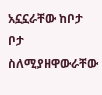አኗኗራቸው ከቦታ ቦታ ስለሚያዘዋውራቸው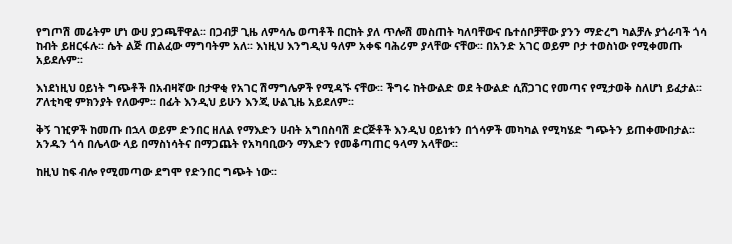የግጦሽ መሬትም ሆነ ውሀ ያጋጫቸዋል፡፡ በጋብቻ ጊዜ ለምሳሌ ወጣቶች በርከት ያለ ጥሎሽ መስጠት ካለባቸውና ቤተሰቦቻቸው ያንን ማድረግ ካልቻሉ ያጎራባች ጎሳ ከብት ይዘርፋሉ፡፡ ሴት ልጅ ጠልፈው ማግባትም አለ፡፡ እነዚህ እንግዲህ ዓለም አቀፍ ባሕሪም ያላቸው ናቸው፡፡ በአንድ አገር ወይም ቦታ ተወስነው የሚቀመጡ አይደሉም፡፡

እነደነዚህ ዐይነት ግጭቶች በአብዛኛው በታዋቂ የአገር ሽማግሌዎች የሚዳኙ ናቸው፡፡ ችግሩ ከትውልድ ወደ ትውልድ ሲሸጋገር የመጣና የሚታወቅ ስለሆነ ይፈታል፡፡ ፖለቲካዊ ምክንያት የለውም፡፡ በፊት እንዲህ ይሁን እንጂ ሁልጊዜ አይደለም፡፡

ቅኝ ገዢዎች ከመጡ በኋላ ወይም ድንበር ዘለል የማእድን ሀብት አግበስባሽ ድርጅቶች እንዲህ ዐይነቱን በጎሳዎች መካካል የሚካሄድ ግጭትን ይጠቀሙበታል፡፡ አንዱን ጎሳ በሌላው ላይ በማስነሳትና በማጋጨት የአካባቢውን ማእድን የመቆጣጠር ዓላማ አላቸው፡፡

ከዚህ ከፍ ብሎ የሚመጣው ደግሞ የድንበር ግጭት ነው፡፡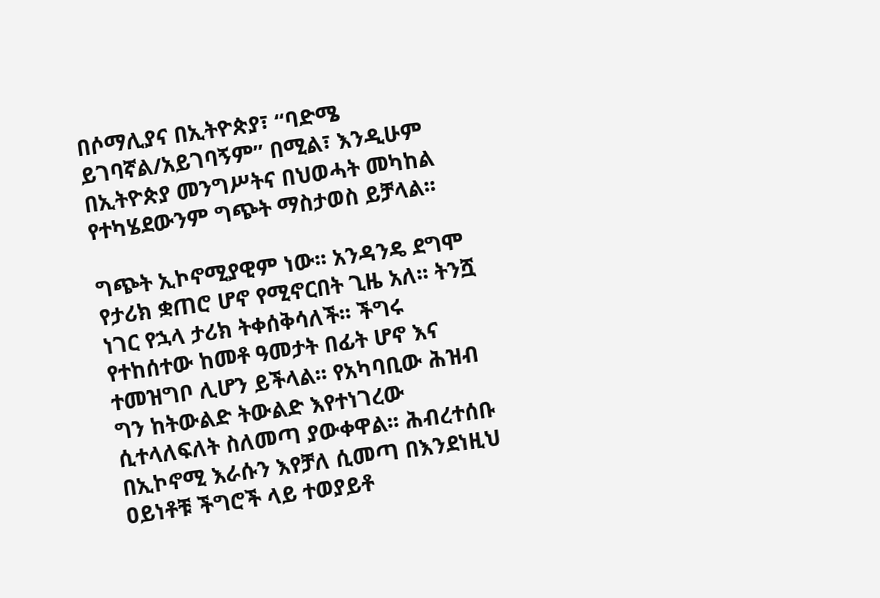በሶማሊያና በኢትዮጵያ፣ “ባድሜ ይገባኛል/አይገባኝም” በሚል፣ እንዲሁም በኢትዮጵያ መንግሥትና በህወሓት መካከል የተካሄደውንም ግጭት ማስታወስ ይቻላል፡፡

ግጭት ኢኮኖሚያዊም ነው፡፡ አንዳንዴ ደግሞ የታሪክ ቋጠሮ ሆኖ የሚኖርበት ጊዜ አለ፡፡ ትንሿ  ነገር የኋላ ታሪክ ትቀሰቅሳለች፡፡ ችግሩ የተከሰተው ከመቶ ዓመታት በፊት ሆኖ እና ተመዝግቦ ሊሆን ይችላል፡፡ የአካባቢው ሕዝብ ግን ከትውልድ ትውልድ እየተነገረው ሲተላለፍለት ስለመጣ ያውቀዋል፡፡ ሕብረተሰቡ በኢኮኖሚ እራሱን እየቻለ ሲመጣ በእንደነዚህ ዐይነቶቹ ችግሮች ላይ ተወያይቶ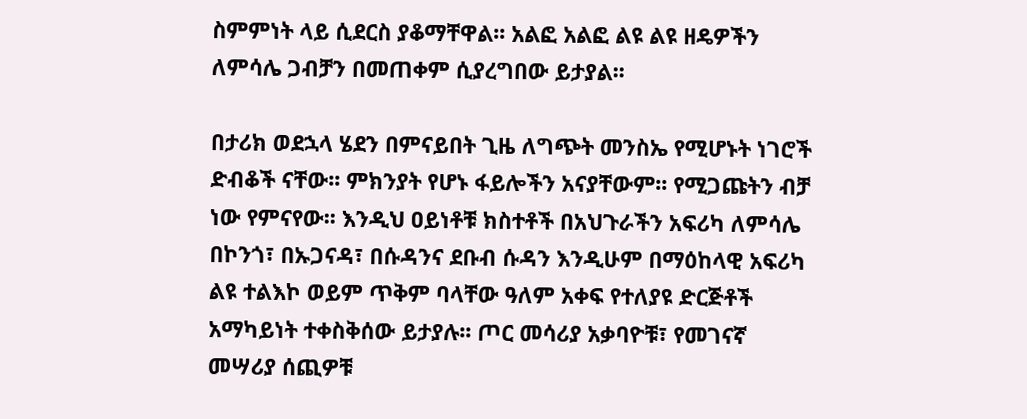ስምምነት ላይ ሲደርስ ያቆማቸዋል፡፡ አልፎ አልፎ ልዩ ልዩ ዘዴዎችን ለምሳሌ ጋብቻን በመጠቀም ሲያረግበው ይታያል፡፡

በታሪክ ወደኋላ ሄደን በምናይበት ጊዜ ለግጭት መንስኤ የሚሆኑት ነገሮች ድብቆች ናቸው፡፡ ምክንያት የሆኑ ፋይሎችን አናያቸውም፡፡ የሚጋጩትን ብቻ ነው የምናየው፡፡ እንዲህ ዐይነቶቹ ክስተቶች በአህጉራችን አፍሪካ ለምሳሌ በኮንጎ፣ በኡጋናዳ፣ በሱዳንና ደቡብ ሱዳን እንዲሁም በማዕከላዊ አፍሪካ ልዩ ተልእኮ ወይም ጥቅም ባላቸው ዓለም አቀፍ የተለያዩ ድርጅቶች አማካይነት ተቀስቅሰው ይታያሉ፡፡ ጦር መሳሪያ አቃባዮቹ፣ የመገናኛ መሣሪያ ሰጪዎቹ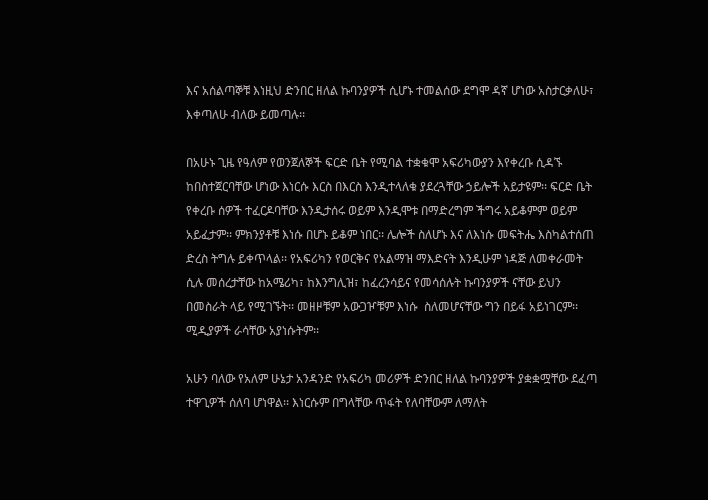እና አሰልጣኞቹ እነዚህ ድንበር ዘለል ኩባንያዎች ሲሆኑ ተመልሰው ደግሞ ዳኛ ሆነው አስታርቃለሁ፣ እቀጣለሁ ብለው ይመጣሉ፡፡

በአሁኑ ጊዜ የዓለም የወንጀለኞች ፍርድ ቤት የሚባል ተቋቁሞ አፍሪካውያን እየቀረቡ ሲዳኙ ከበስተጀርባቸው ሆነው እነርሱ እርስ በእርስ እንዲተላለቁ ያደረጓቸው ኃይሎች አይታዩም፡፡ ፍርድ ቤት የቀረቡ ሰዎች ተፈርዶባቸው እንዲታሰሩ ወይም እንዲሞቱ በማድረግም ችግሩ አይቆምም ወይም አይፈታም፡፡ ምክንያቶቹ እነሱ በሆኑ ይቆም ነበር፡፡ ሌሎች ስለሆኑ እና ለእነሱ መፍትሔ እስካልተሰጠ ድረስ ትግሉ ይቀጥላል፡፡ የአፍሪካን የወርቅና የአልማዝ ማእድናት እንዲሁም ነዳጅ ለመቀራመት ሲሉ መሰረታቸው ከአሜሪካ፣ ከእንግሊዝ፣ ከፈረንሳይና የመሳሰሉት ኩባንያዎች ናቸው ይህን በመስራት ላይ የሚገኙት፡፡ መዘዞቹም አውጋዦቹም እነሱ  ስለመሆናቸው ግን በይፋ አይነገርም፡፡ ሚዲያዎች ራሳቸው አያነሱትም፡፡

አሁን ባለው የአለም ሁኔታ አንዳንድ የአፍሪካ መሪዎች ድንበር ዘለል ኩባንያዎች ያቋቋሟቸው ደፈጣ ተዋጊዎች ሰለባ ሆነዋል፡፡ እነርሱም በግላቸው ጥፋት የለባቸውም ለማለት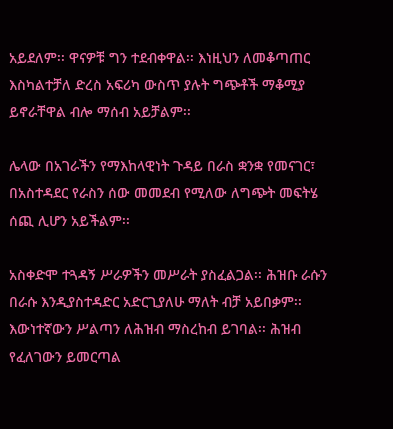አይደለም፡፡ ዋናዎቹ ግን ተደብቀዋል፡፡ እነዚህን ለመቆጣጠር እስካልተቻለ ድረስ አፍሪካ ውስጥ ያሉት ግጭቶች ማቆሚያ ይኖራቸዋል ብሎ ማሰብ አይቻልም፡፡

ሌላው በአገራችን የማእከላዊነት ጉዳይ በራስ ቋንቋ የመናገር፣ በአስተዳደር የራስን ሰው መመደብ የሚለው ለግጭት መፍትሄ ሰጪ ሊሆን አይችልም፡፡

አስቀድሞ ተጓዳኝ ሥራዎችን መሥራት ያስፈልጋል፡፡ ሕዝቡ ራሱን በራሱ እንዲያስተዳድር አድርጊያለሁ ማለት ብቻ አይበቃም፡፡ እውነተኛውን ሥልጣን ለሕዝብ ማስረከብ ይገባል፡፡ ሕዝብ የፈለገውን ይመርጣል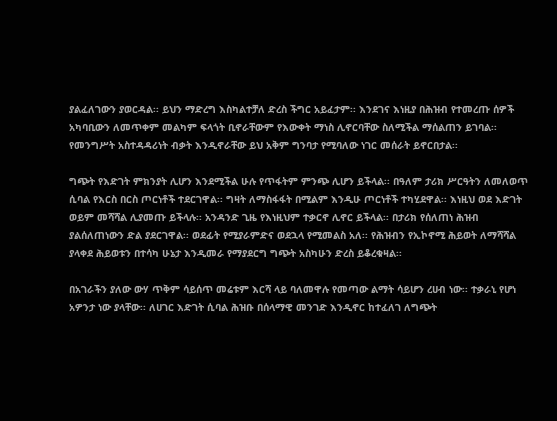ያልፈለገውን ያወርዳል፡፡ ይህን ማድረግ እስካልተቻለ ድረስ ችግር አይፈታም፡፡ እንደገና እነዚያ በሕዝብ የተመረጡ ሰዎች አካባቢውን ለመጥቀም መልካም ፍላጎት ቢኖራቸውም የእውቀት ማነስ ሊኖርባቸው ስለሚችል ማሰልጠን ይገባል፡፡ የመንግሥት አስተዳዳሪነት ብቃት እንዲኖራቸው ይህ አቅም ግንባታ የሚባለው ነገር መሰራት ይኖርበታል፡፡

ግጭት የእድገት ምክንያት ሊሆን እንደሚችል ሁሉ የጥፋትም ምንጭ ሊሆን ይችላል፡፡ በዓለም ታሪክ ሥርዓትን ለመለወጥ ሲባል የእርስ በርስ ጦርነቶች ተደርገዋል፡፡ ግዛት ለማስፋፋት በሚልም እንዲሁ ጦርነቶች ተካሂደዋል፡፡ እነዚህ ወደ እድገት ወይም መሻሻል ሊያመጡ ይችላሉ፡፡ አንዳንድ ጊዜ የእነዚህም ተቃርኖ ሊኖር ይችላል፡፡ በታሪክ የሰለጠነ ሕዝብ ያልሰለጠነውን ድል ያደርገዋል፡፡ ወደፊት የሚያራምድና ወደኋላ የሚመልስ አለ፡፡ የሕዝብን የኢኮኖሚ ሕይወት ለማሻሻል ያላቀደ ሕይወቱን በተሳካ ሁኔታ እንዲመራ የማያደርግ ግጭት አስካሁን ድረስ ይቆረቁዛል፡፡

በአገራችን ያለው ውሃ ጥቅም ሳይሰጥ መሬቱም እርሻ ላይ ባለመዋሉ የመጣው ልማት ሳይሆን ረሀብ ነው፡፡ ተቃራኒ የሆነ አዎንታ ነው ያላቸው፡፡ ለሀገር እድገት ሲባል ሕዝቡ በሰላማዊ መንገድ እንዲኖር ከተፈለገ ለግጭት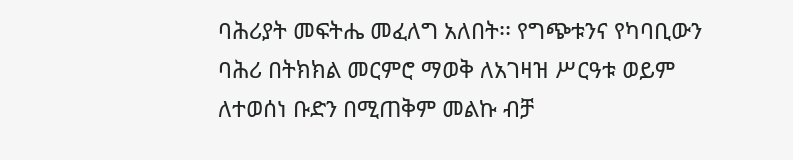ባሕሪያት መፍትሔ መፈለግ አለበት፡፡ የግጭቱንና የካባቢውን ባሕሪ በትክክል መርምሮ ማወቅ ለአገዛዝ ሥርዓቱ ወይም ለተወሰነ ቡድን በሚጠቅም መልኩ ብቻ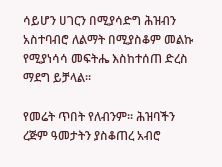ሳይሆን ሀገርን በሚያሳድግ ሕዝብን አስተባብሮ ለልማት በሚያስቆም መልኩ የሚያነሳሳ መፍትሔ እስከተሰጠ ድረስ ማደግ ይቻላል፡፡

የመሬት ጥበት የለብንም፡፡ ሕዝባችን ረጅም ዓመታትን ያስቆጠረ አብሮ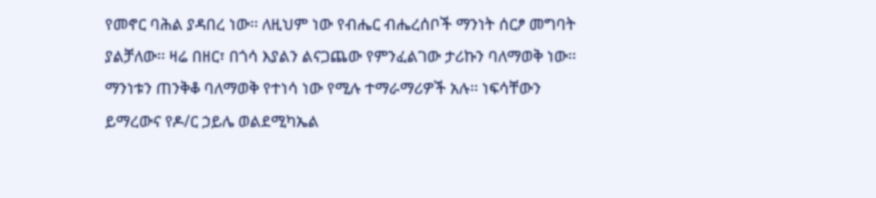የመኖር ባሕል ያዳበረ ነው፡፡ ለዚህም ነው የብሔር ብሔረሰቦች ማንነት ሰርፆ መግባት ያልቻለው፡፡ ዛሬ በዘር፣ በጎሳ እያልን ልናጋጨው የምንፈልገው ታሪኩን ባለማወቅ ነው፡፡ ማንነቱን ጠንቅቆ ባለማወቅ የተነሳ ነው የሚሉ ተማራማሪዎች አሉ፡፡ ነፍሳቸውን ይማረውና የዶ/ር ኃይሌ ወልደሚካኤል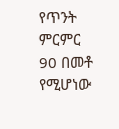የጥንት ምርምር 90 በመቶ የሚሆነው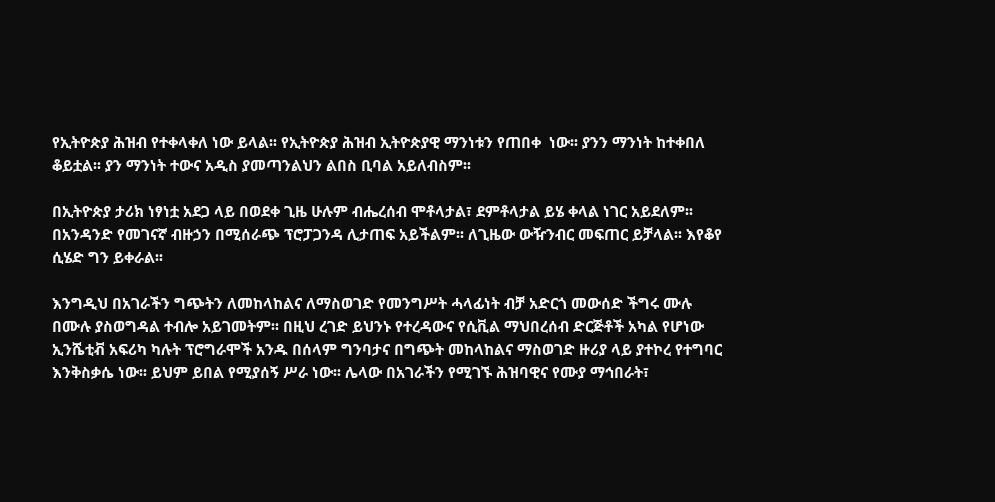የኢትዮጵያ ሕዝብ የተቀላቀለ ነው ይላል፡፡ የኢትዮጵያ ሕዝብ ኢትዮጵያዊ ማንነቱን የጠበቀ  ነው፡፡ ያንን ማንነት ከተቀበለ ቆይቷል፡፡ ያን ማንነት ተውና አዲስ ያመጣንልህን ልበስ ቢባል አይለብስም፡፡

በኢትዮጵያ ታሪክ ነፃነቷ አደጋ ላይ በወደቀ ጊዜ ሁሉም ብሔረሰብ ሞቶላታል፣ ደምቶላታል ይሄ ቀላል ነገር አይደለም፡፡ በአንዳንድ የመገናኛ ብዙኃን በሚሰራጭ ፕሮፓጋንዳ ሊታጠፍ አይችልም፡፡ ለጊዜው ውዥንብር መፍጠር ይቻላል፡፡ እየቆየ ሲሄድ ግን ይቀራል፡፡

እንግዲህ በአገራችን ግጭትን ለመከላከልና ለማስወገድ የመንግሥት ሓላፊነት ብቻ አድርጎ መውሰድ ችግሩ ሙሉ በሙሉ ያስወግዳል ተብሎ አይገመትም፡፡ በዚህ ረገድ ይህንኑ የተረዳውና የሲቪል ማህበረሰብ ድርጅቶች አካል የሆነው ኢንሼቲቭ አፍሪካ ካሉት ፕሮግራሞች አንዱ በሰላም ግንባታና በግጭት መከላከልና ማስወገድ ዙሪያ ላይ ያተኮረ የተግባር እንቅስቃሴ ነው፡፡ ይህም ይበል የሚያሰኝ ሥራ ነው፡፡ ሌላው በአገራችን የሚገኙ ሕዝባዊና የሙያ ማኅበራት፣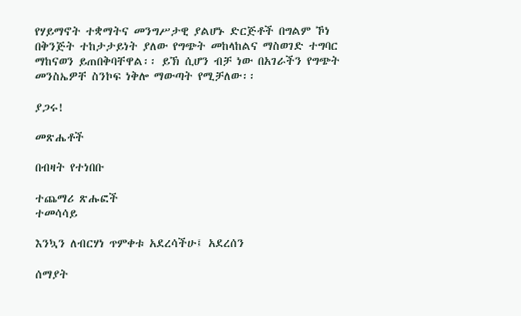የሃይማኖት ተቋማትና መንግሥታዊ ያልሆኑ ድርጅቶች በግልም ኾነ በቅንጅት ተከታታይነት ያለው የግጭት መከላከልና ማስወገድ ተግባር ማከናወን ይጠበቅባቸዋል፡፡ ይኽ ሲሆን ብቻ ነው በአገራችን የግጭት መንስኤዎቸ ስንኮፍ ነቅሎ ማውጣት የሚቻለው፡፡

ያጋሩ!

መጽሔቶች

በብዛት የተነበቡ

ተጨማሪ ጽሑፎች
ተመሳሳይ

እንኳን ለብርሃነ ጥምቀቱ አደረሳችሁ፤ አደረሰን

ሰማያት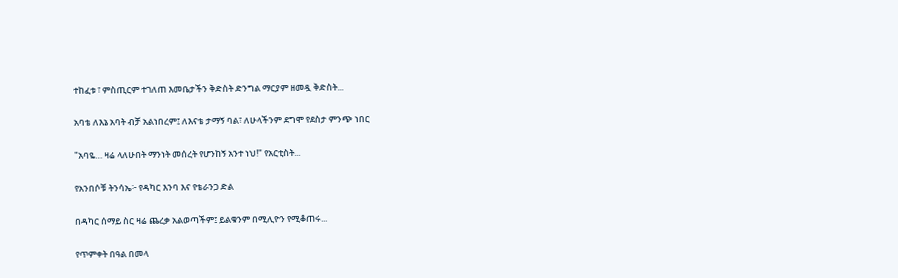ተከፈቱ ፣ ምስጢርም ተገለጠ እመቤታችን ቅድስት ድንግል ማርያም ዘመዷ ቅድስት...

አባቴ ለእኔ አባት ብቻ አልነበረም፤ ለእናቴ ታማኝ ባል፣ ለሁላችንም ደግሞ የደስታ ምንጭ ነበር

"አባዬ… ዛሬ ላለሁበት ማንነት መሰረት የሆንከኝ አንተ ነህ!" የአርቲስት...

የአንበሶቹ ትንሳኤ፦ የዳካር እንባ እና የቴራንጋ ድል

በዳካር ሰማይ ስር ዛሬ ጨረቃ አልወጣችም፤ ይልቁንም በሚሊዮን የሚቆጠሩ...

የጥምቀት በዓል በመላ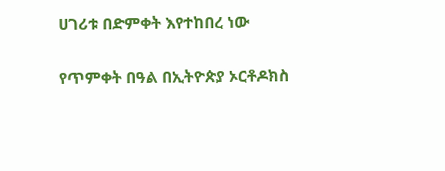ሀገሪቱ በድምቀት እየተከበረ ነው

የጥምቀት በዓል በኢትዮጵያ ኦርቶዶክስ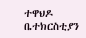ተዋህዶ ቤተክርስቲያን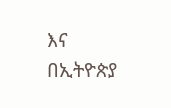እና በኢትዮጵያ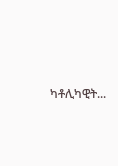ካቶሊካዊት...